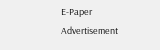E-Paper
Advertisement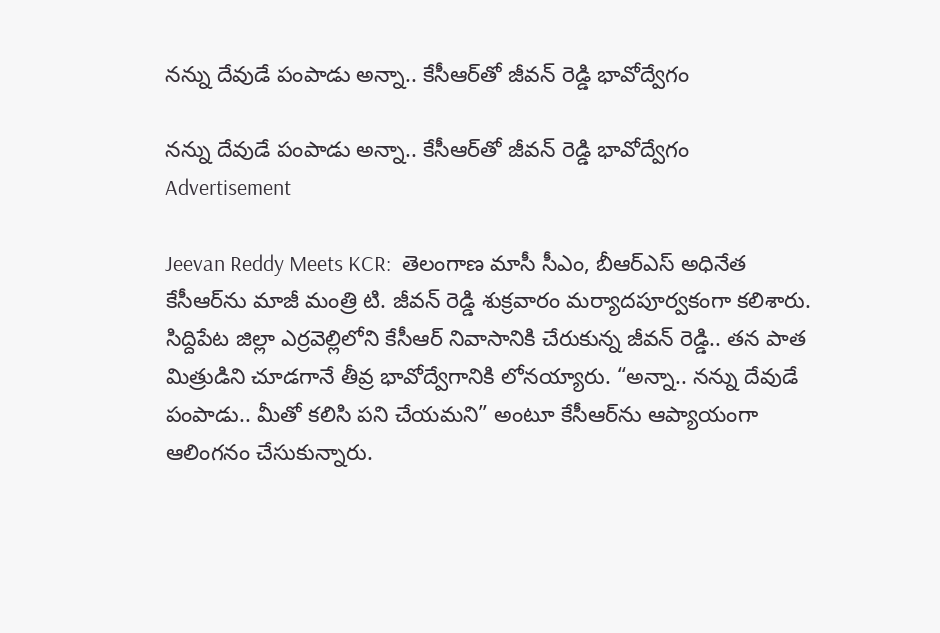నన్ను దేవుడే పంపాడు అన్నా.. కేసీఆర్‌తో జీవన్ రెడ్డి భావోద్వేగం

నన్ను దేవుడే పంపాడు అన్నా.. కేసీఆర్‌తో జీవన్ రెడ్డి భావోద్వేగం
Advertisement

Jeevan Reddy Meets KCR:  తెలంగాణ మాసీ సీఎం, బీఆర్‌ఎస్ అధినేత కేసీఆర్‌ను మాజీ మంత్రి టి. జీవన్ రెడ్డి శుక్రవారం మర్యాదపూర్వకంగా కలిశారు. సిద్దిపేట జిల్లా ఎర్రవెల్లిలోని కేసీఆర్ నివాసానికి చేరుకున్న జీవన్ రెడ్డి.. తన పాత మిత్రుడిని చూడగానే తీవ్ర భావోద్వేగానికి లోనయ్యారు. “అన్నా.. నన్ను దేవుడే పంపాడు.. మీతో కలిసి పని చేయమని” అంటూ కేసీఆర్‌ను ఆప్యాయంగా ఆలింగనం చేసుకున్నారు.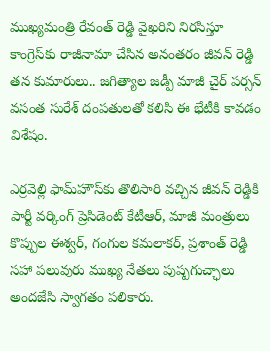ముఖ్యమంత్రి రేవంత్ రెడ్డి వైఖరిని నిరసిస్తూ కాంగ్రెస్‌కు రాజీనామా చేసిన అనంతరం జీవన్ రెడ్డి తన కుమారులు.. జగిత్యాల జడ్పీ మాజీ చైర్ పర్సన్ వసంత సురేశ్ దంపతులతో కలిసి ఈ భేటీకి కావడం విశేషం.

ఎర్రవెల్లి ఫామ్‌హౌస్‌కు తొలిసారి వచ్చిన జీవన్ రెడ్డికి పార్టీ వర్కింగ్ ప్రెసిడెంట్ కేటీఆర్, మాజీ మంత్రులు కొప్పుల ఈశ్వర్, గంగుల కమలాకర్, ప్రశాంత్ రెడ్డి సహా పలువురు ముఖ్య నేతలు పుష్పగుచ్ఛాలు అందజేసి స్వాగతం పలికారు.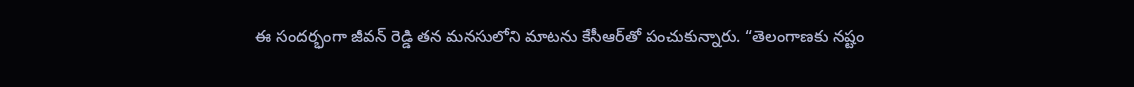ఈ సందర్భంగా జీవన్ రెడ్డి తన మనసులోని మాటను కేసీఆర్‌తో పంచుకున్నారు. “తెలంగాణకు నష్టం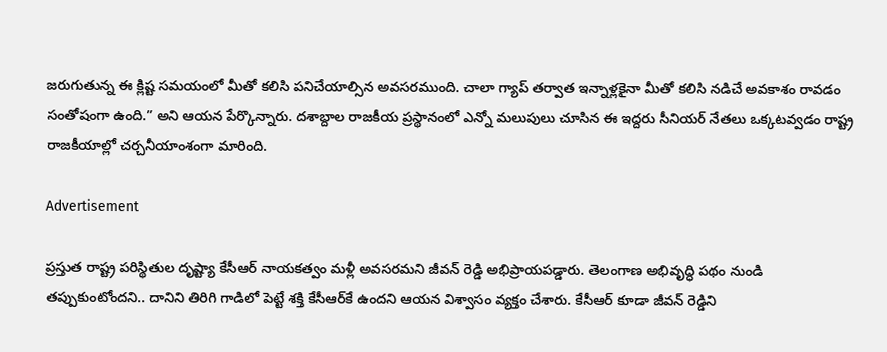జరుగుతున్న ఈ క్లిష్ట సమయంలో మీతో కలిసి పనిచేయాల్సిన అవసరముంది. చాలా గ్యాప్ తర్వాత ఇన్నాళ్లకైనా మీతో కలిసి నడిచే అవకాశం రావడం సంతోషంగా ఉంది.” అని ఆయన పేర్కొన్నారు. దశాబ్దాల రాజకీయ ప్రస్థానంలో ఎన్నో మలుపులు చూసిన ఈ ఇద్దరు సీనియర్ నేతలు ఒక్కటవ్వడం రాష్ట్ర రాజకీయాల్లో చర్చనీయాంశంగా మారింది.

Advertisement

ప్రస్తుత రాష్ట్ర పరిస్థితుల దృష్ట్యా కేసీఆర్ నాయకత్వం మళ్లీ అవసరమని జీవన్ రెడ్డి అభిప్రాయపడ్డారు. తెలంగాణ అభివృద్ధి పథం నుండి తప్పుకుంటోందని.. దానిని తిరిగి గాడిలో పెట్టే శక్తి కేసీఆర్‌కే ఉందని ఆయన విశ్వాసం వ్యక్తం చేశారు. కేసీఆర్ కూడా జీవన్ రెడ్డిని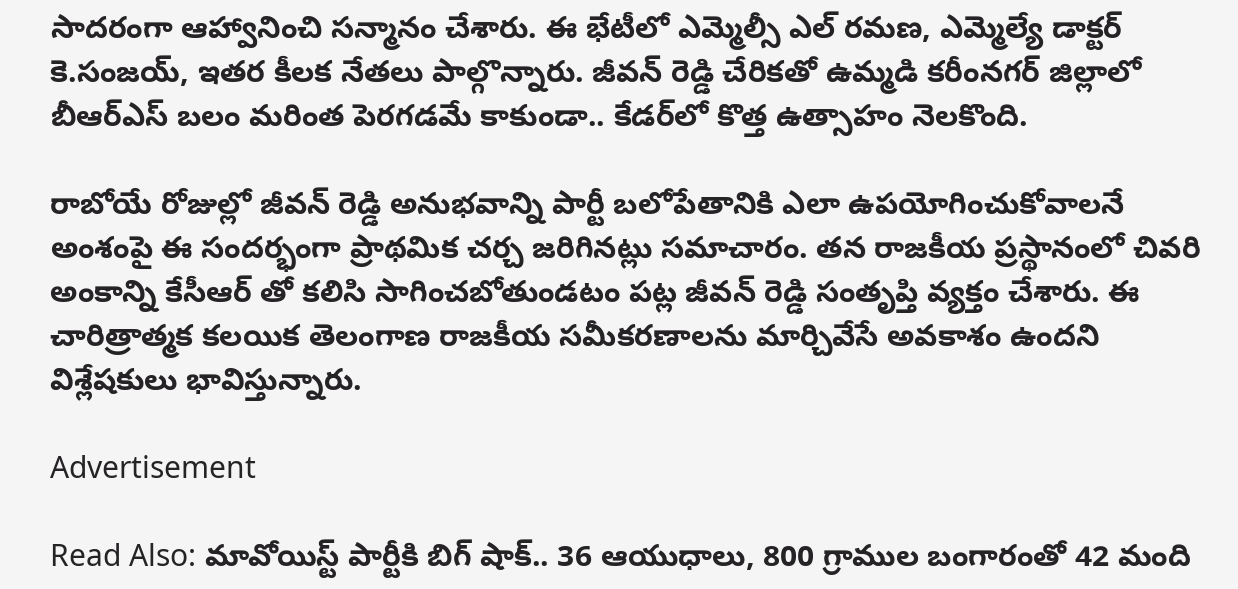సాదరంగా ఆహ్వానించి సన్మానం చేశారు. ఈ భేటీలో ఎమ్మెల్సీ ఎల్ రమణ, ఎమ్మెల్యే డాక్టర్ కె.సంజయ్, ఇతర కీలక నేతలు పాల్గొన్నారు. జీవన్ రెడ్డి చేరికతో ఉమ్మడి కరీంనగర్ జిల్లాలో బీఆర్‌ఎస్ బలం మరింత పెరగడమే కాకుండా.. కేడర్‌లో కొత్త ఉత్సాహం నెలకొంది.

రాబోయే రోజుల్లో జీవన్ రెడ్డి అనుభవాన్ని పార్టీ బలోపేతానికి ఎలా ఉపయోగించుకోవాలనే అంశంపై ఈ సందర్భంగా ప్రాథమిక చర్చ జరిగినట్లు సమాచారం. తన రాజకీయ ప్రస్థానంలో చివరి అంకాన్ని కేసీఆర్ తో కలిసి సాగించబోతుండటం పట్ల జీవన్ రెడ్డి సంతృప్తి వ్యక్తం చేశారు. ఈ చారిత్రాత్మక కలయిక తెలంగాణ రాజకీయ సమీకరణాలను మార్చివేసే అవకాశం ఉందని విశ్లేషకులు భావిస్తున్నారు.

Advertisement

Read Also: మావోయిస్ట్ పార్టీకి బిగ్ షాక్.. 36 ఆయుధాలు, 800 గ్రాముల బంగారంతో 42 మంది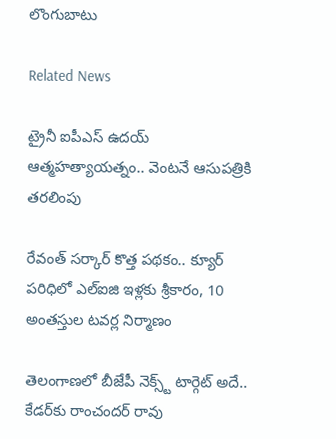లొంగుబాటు

Related News

ట్రైనీ ఐపీఎస్‌ ఉదయ్‌ ఆత్మహత్యాయత్నం.. వెంటనే ఆసుపత్రికి తరలింపు

రేవంత్ సర్కార్ కొత్త పథకం.. క్యూర్ పరిధిలో ఎల్ఐజి ఇళ్లకు శ్రీకారం, 10 అంతస్తుల టవర్ల నిర్మాణం

తెలంగాణలో బీజేపీ నెక్స్ట్ టార్గెట్ అదే.. కేడర్‌కు రాంచందర్ రావు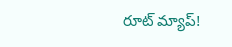రూట్ మ్యాప్!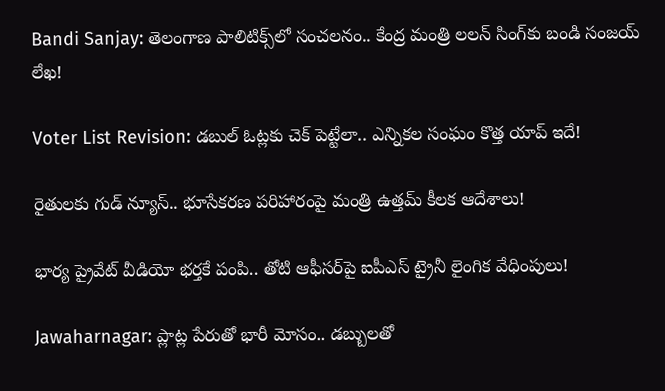Bandi Sanjay: తెలంగాణ పాలిటిక్స్‌లో సంచలనం.. కేంద్ర మంత్రి లలన్ సింగ్‌కు బండి సంజయ్ లేఖ!

Voter List Revision: డబుల్ ఓట్లకు చెక్ పెట్టేలా.. ఎన్నికల సంఘం కొత్త యాప్ ఇదే!

రైతులకు గుడ్ న్యూస్.. భూసేకరణ పరిహారంపై మంత్రి ఉత్తమ్ కీలక ఆదేశాలు!

భార్య ప్రైవేట్ వీడియో భర్తకే పంపి.. తోటి ఆఫీసర్‌పై ఐపీఎస్ ట్రైనీ లైంగిక వేధింపులు!

Jawaharnagar: ప్లాట్ల పేరుతో భారీ మోసం.. డబ్బులతో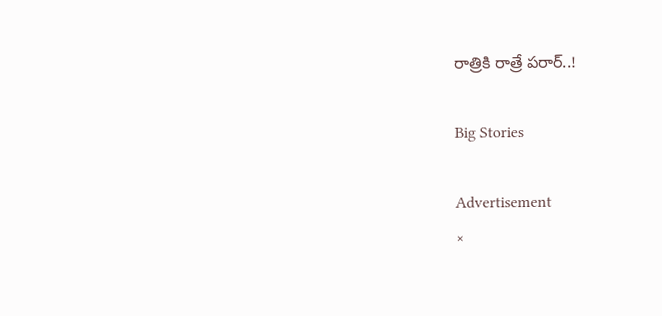రాత్రికి రాత్రే పరార్..!

Big Stories

Advertisement
×